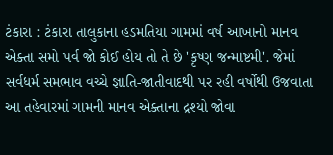ટંકારા : ટંકારા તાલુકાના હડમતિયા ગામમાં વર્ષ આખાનો માનવ એક્તા સમો પર્વ જો કોઈ હોય તો તે છે 'કૃષ્ણ જન્માષ્ટમી'. જેમાં સર્વધર્મ સમભાવ વચ્ચે જ્ઞાતિ-જાતીવાદથી પર રહી વર્ષોથી ઉજવાતા આ તહેવારમાં ગામની માનવ એક્તાના દ્રશ્યો જોવા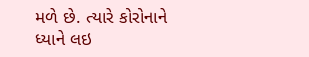મળે છે. ત્યારે કોરોનાને ધ્યાને લઇ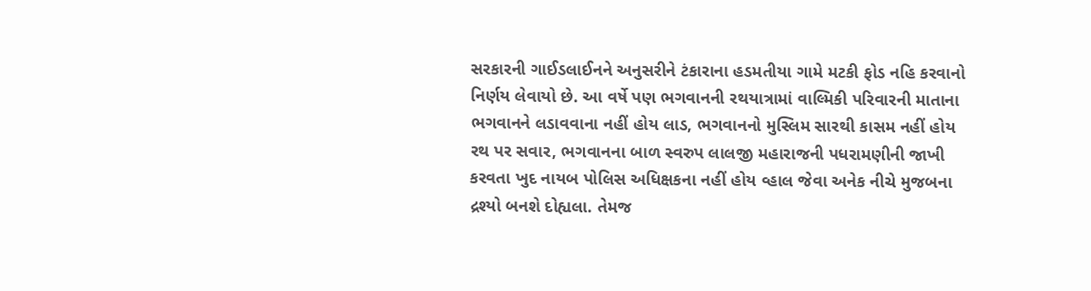સરકારની ગાઈડલાઈનને અનુસરીને ટંકારાના હડમતીયા ગામે મટકી ફોડ નહિ કરવાનો નિર્ણય લેવાયો છે. આ વર્ષે પણ ભગવાનની રથયાત્રામાં વાલ્મિકી પરિવારની માતાના ભગવાનને લડાવવાના નહીં હોય લાડ, ભગવાનનો મુસ્લિમ સારથી કાસમ નહીં હોય રથ પર સવાર, ભગવાનના બાળ સ્વરુપ લાલજી મહારાજની પધરામણીની જાખી કરવતા ખુદ નાયબ પોલિસ અધિક્ષકના નહીં હોય વ્હાલ જેવા અનેક નીચે મુજબના દ્રશ્યો બનશે દોહ્યલા. તેમજ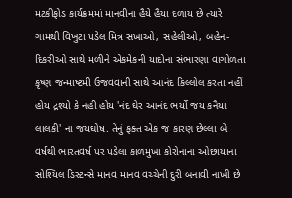મટકીફોડ કાર્યક્રમમાં માનવીના હૈયે હૈયા દળાય છે ત્યારે ગામથી વિખુટા પડેલ મિત્ર સખાઓ, સહેલીઓ, બહેન-દિકરીઓ સાથે મળીને એકમેકની યાદોના સંભારણા વાગોળતા કૃષ્ણ જન્માષ્ટમી ઉજવવાની સાથે આનંદ કિલ્લોલ કરતા નહીં હોય દ્રશ્યો કે નહી હોય 'નંદ ઘેર આનંદ ભર્યો જય કનૈયા લાલકી' ના જયઘોષ. તેનું ફક્ત એક જ કારણ છેલ્લા બે વર્ષથી ભારતવર્ષ પર પડેલા કાળમુખા કોરોનાના ઓછાયાના સોશ્યિલ ડિસ્ટન્સે માનવ માનવ વચ્ચેની દુરી બનાવી નાખી છે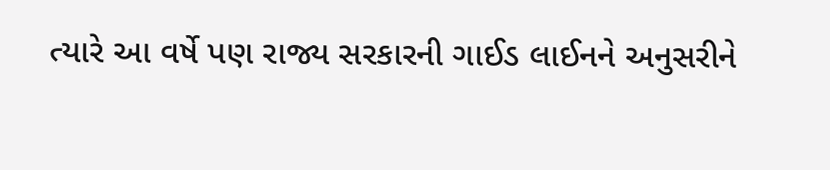ત્યારે આ વર્ષે પણ રાજ્ય સરકારની ગાઈડ લાઈનને અનુસરીને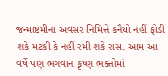જન્માષ્ટમીના અવસર નિમિત્તે કનૈયો નહીં ફોડી શકે મટકી કે નહીં રમી શકે રાસ. આમ આ વર્ષે પણ ભગવાન કૃષ્ણ ભક્તોમાં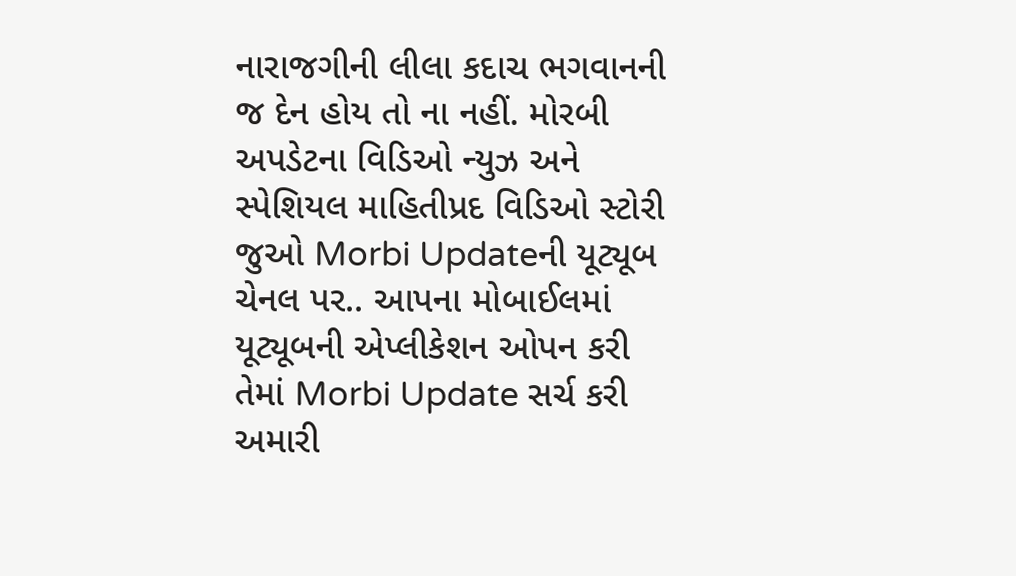નારાજગીની લીલા કદાચ ભગવાનની જ દેન હોય તો ના નહીં. મોરબી અપડેટના વિડિઓ ન્યુઝ અને સ્પેશિયલ માહિતીપ્રદ વિડિઓ સ્ટોરી જુઓ Morbi Updateની યૂટ્યૂબ ચેનલ પર.. આપના મોબાઈલમાં યૂટ્યૂબની એપ્લીકેશન ઓપન કરી તેમાં Morbi Update સર્ચ કરી અમારી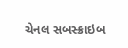ચેનલ સબસ્ક્રાઇબ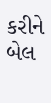કરીને બેલ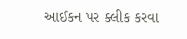આઈકન પર ક્લીક કરવા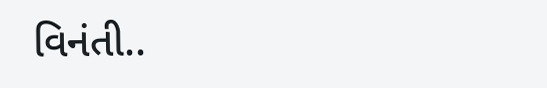વિનંતી..